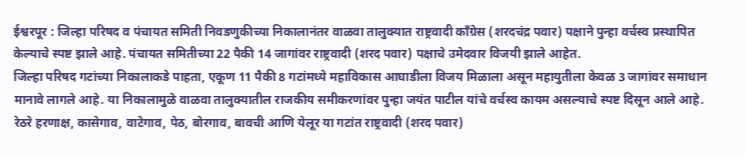ईश्वरपूर : जिल्हा परिषद व पंचायत समिती निवडणुकीच्या निकालानंतर वाळवा तालुक्यात राष्ट्रवादी काँग्रेस (शरदचंद्र पवार) पक्षाने पुन्हा वर्चस्व प्रस्थापित केल्याचे स्पष्ट झाले आहे. पंचायत समितीच्या 22 पैकी 14 जागांवर राष्ट्रवादी (शरद पवार) पक्षाचे उमेदवार विजयी झाले आहेत.
जिल्हा परिषद गटांच्या निकालाकडे पाहता, एकूण 11 पैकी 8 गटांमध्ये महाविकास आघाडीला विजय मिळाला असून महायुतीला केवळ 3 जागांवर समाधान मानावे लागले आहे. या निकालामुळे वाळवा तालुक्यातील राजकीय समीकरणांवर पुन्हा जयंत पाटील यांचे वर्चस्व कायम असल्याचे स्पष्ट दिसून आले आहे.
रेठरे हरणाक्ष, कासेगाव, वाटेगाव, पेठ, बोरगाव, बावची आणि येलूर या गटांत राष्ट्रवादी (शरद पवार)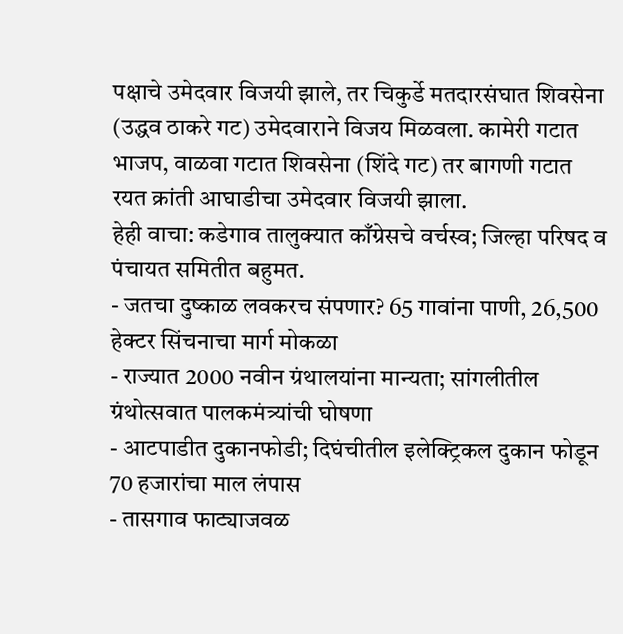पक्षाचे उमेदवार विजयी झाले, तर चिकुर्डे मतदारसंघात शिवसेना (उद्धव ठाकरे गट) उमेदवाराने विजय मिळवला. कामेरी गटात भाजप, वाळवा गटात शिवसेना (शिंदे गट) तर बागणी गटात रयत क्रांती आघाडीचा उमेदवार विजयी झाला.
हेही वाचा: कडेगाव तालुक्यात काँग्रेसचे वर्चस्व; जिल्हा परिषद व पंचायत समितीत बहुमत.
- जतचा दुष्काळ लवकरच संपणार? 65 गावांना पाणी, 26,500 हेक्टर सिंचनाचा मार्ग मोकळा
- राज्यात 2000 नवीन ग्रंथालयांना मान्यता; सांगलीतील ग्रंथोत्सवात पालकमंत्र्यांची घोषणा
- आटपाडीत दुकानफोडी; दिघंचीतील इलेक्ट्रिकल दुकान फोडून 70 हजारांचा माल लंपास
- तासगाव फाट्याजवळ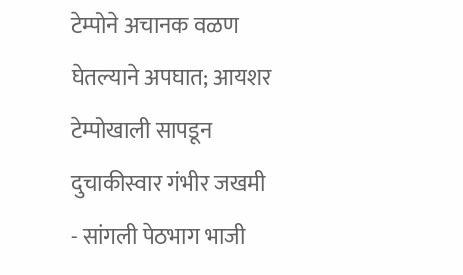टेम्पोने अचानक वळण घेतल्याने अपघात; आयशर टेम्पोखाली सापडून दुचाकीस्वार गंभीर जखमी
- सांगली पेठभाग भाजी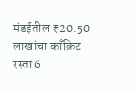मंडईतील ₹20.50 लाखांचा काँक्रिट रस्ता 6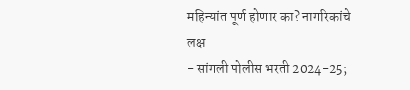महिन्यांत पूर्ण होणार का? नागरिकांचे लक्ष
- सांगली पोलीस भरती 2024-25;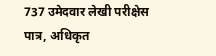737 उमेदवार लेखी परीक्षेस पात्र, अधिकृत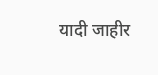यादी जाहीर